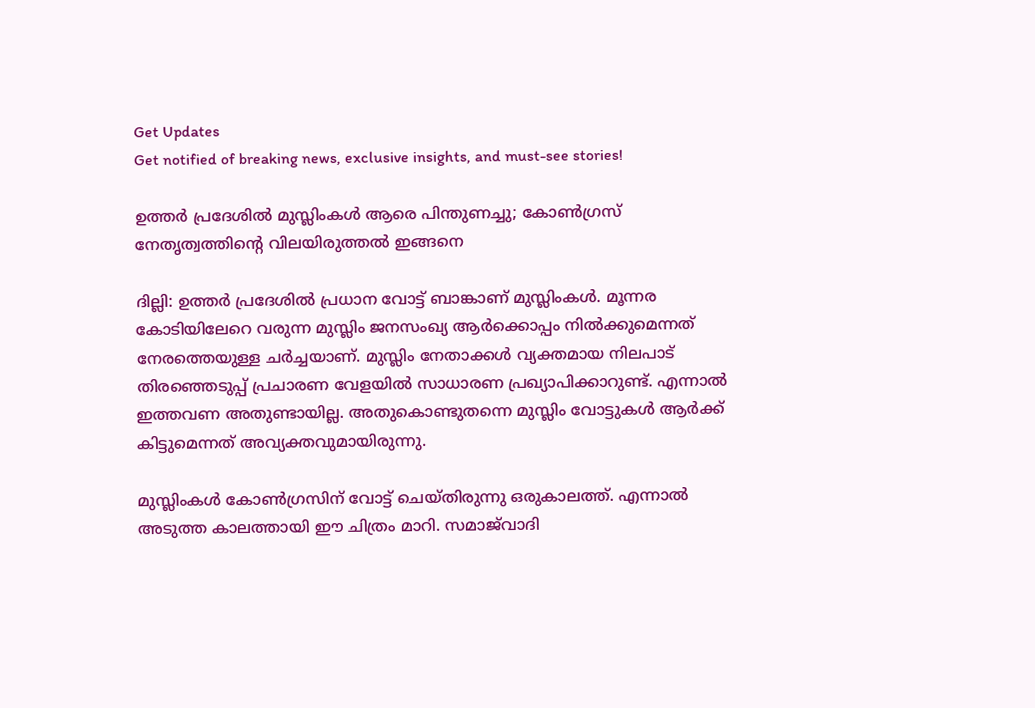Get Updates
Get notified of breaking news, exclusive insights, and must-see stories!

ഉത്തര്‍ പ്രദേശില്‍ മുസ്ലിംകള്‍ ആരെ പിന്തുണച്ചു; കോണ്‍ഗ്രസ് നേതൃത്വത്തിന്റെ വിലയിരുത്തല്‍ ഇങ്ങനെ

ദില്ലി: ഉത്തര്‍ പ്രദേശില്‍ പ്രധാന വോട്ട് ബാങ്കാണ് മുസ്ലിംകള്‍. മൂന്നര കോടിയിലേറെ വരുന്ന മുസ്ലിം ജനസംഖ്യ ആര്‍ക്കൊപ്പം നില്‍ക്കുമെന്നത് നേരത്തെയുള്ള ചര്‍ച്ചയാണ്. മുസ്ലിം നേതാക്കള്‍ വ്യക്തമായ നിലപാട് തിരഞ്ഞെടുപ്പ് പ്രചാരണ വേളയില്‍ സാധാരണ പ്രഖ്യാപിക്കാറുണ്ട്. എന്നാല്‍ ഇത്തവണ അതുണ്ടായില്ല. അതുകൊണ്ടുതന്നെ മുസ്ലിം വോട്ടുകള്‍ ആര്‍ക്ക് കിട്ടുമെന്നത് അവ്യക്തവുമായിരുന്നു.

മുസ്ലിംകള്‍ കോണ്‍ഗ്രസിന് വോട്ട് ചെയ്തിരുന്നു ഒരുകാലത്ത്. എന്നാല്‍ അടുത്ത കാലത്തായി ഈ ചിത്രം മാറി. സമാജ്‌വാദി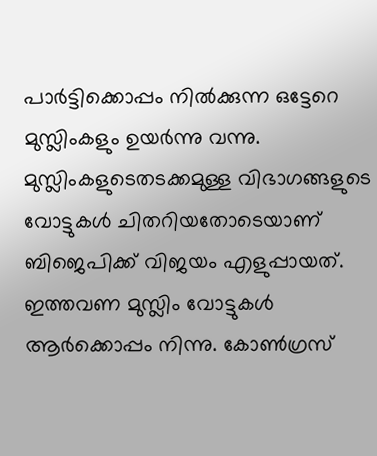പാര്‍ട്ടിക്കൊപ്പം നില്‍ക്കുന്ന ഒട്ടേറെ മുസ്ലിംകളും ഉയര്‍ന്നു വന്നു. മുസ്ലിംകളുടെതടക്കമുള്ള വിഭാഗങ്ങളുടെ വോട്ടുകള്‍ ചിതറിയതോടെയാണ് ബിജെപിക്ക് വിജയം എളുപ്പായത്. ഇത്തവണ മുസ്ലിം വോട്ടുകള്‍ ആര്‍ക്കൊപ്പം നിന്നു. കോണ്‍ഗ്രസ്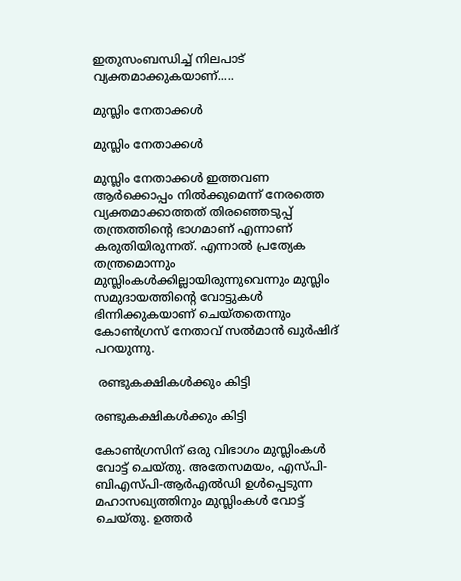ഇതുസംബന്ധിച്ച് നിലപാട് വ്യക്തമാക്കുകയാണ്.....

മുസ്ലിം നേതാക്കള്‍

മുസ്ലിം നേതാക്കള്‍

മുസ്ലിം നേതാക്കള്‍ ഇത്തവണ ആര്‍ക്കൊപ്പം നില്‍ക്കുമെന്ന് നേരത്തെ വ്യക്തമാക്കാത്തത് തിരഞ്ഞെടുപ്പ് തന്ത്രത്തിന്റെ ഭാഗമാണ് എന്നാണ് കരുതിയിരുന്നത്. എന്നാല്‍ പ്രത്യേക തന്ത്രമൊന്നും മുസ്ലിംകള്‍ക്കില്ലായിരുന്നുവെന്നും മുസ്ലിം സമുദായത്തിന്റെ വോട്ടുകള്‍ ഭിന്നിക്കുകയാണ് ചെയ്തതെന്നും കോണ്‍ഗ്രസ് നേതാവ് സല്‍മാന്‍ ഖുര്‍ഷിദ് പറയുന്നു.

 രണ്ടുകക്ഷികള്‍ക്കും കിട്ടി

രണ്ടുകക്ഷികള്‍ക്കും കിട്ടി

കോണ്‍ഗ്രസിന് ഒരു വിഭാഗം മുസ്ലിംകള്‍ വോട്ട് ചെയ്തു. അതേസമയം, എസ്പി-ബിഎസ്പി-ആര്‍എല്‍ഡി ഉള്‍പ്പെടുന്ന മഹാസഖ്യത്തിനും മുസ്ലിംകള്‍ വോട്ട് ചെയ്തു. ഉത്തര്‍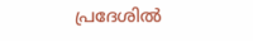പ്രദേശില്‍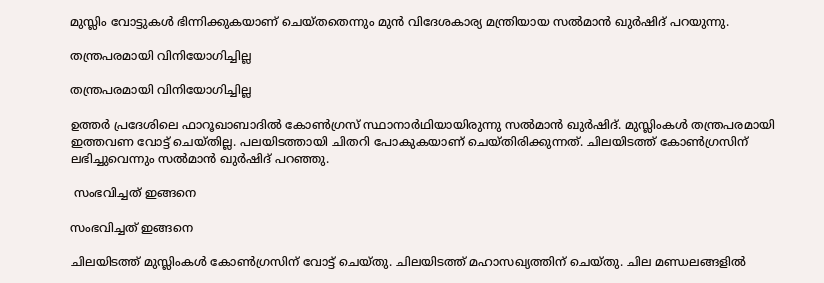മുസ്ലിം വോട്ടുകള്‍ ഭിന്നിക്കുകയാണ് ചെയ്തതെന്നും മുന്‍ വിദേശകാര്യ മന്ത്രിയായ സല്‍മാന്‍ ഖുര്‍ഷിദ് പറയുന്നു.

തന്ത്രപരമായി വിനിയോഗിച്ചില്ല

തന്ത്രപരമായി വിനിയോഗിച്ചില്ല

ഉത്തര്‍ പ്രദേശിലെ ഫാറൂഖാബാദില്‍ കോണ്‍ഗ്രസ് സ്ഥാനാര്‍ഥിയായിരുന്നു സല്‍മാന്‍ ഖുര്‍ഷിദ്. മുസ്ലിംകള്‍ തന്ത്രപരമായി ഇത്തവണ വോട്ട് ചെയ്തില്ല. പലയിടത്തായി ചിതറി പോകുകയാണ് ചെയ്തിരിക്കുന്നത്. ചിലയിടത്ത് കോണ്‍ഗ്രസിന് ലഭിച്ചുവെന്നും സല്‍മാന്‍ ഖുര്‍ഷിദ് പറഞ്ഞു.

 സംഭവിച്ചത് ഇങ്ങനെ

സംഭവിച്ചത് ഇങ്ങനെ

ചിലയിടത്ത് മുസ്ലിംകള്‍ കോണ്‍ഗ്രസിന് വോട്ട് ചെയ്തു. ചിലയിടത്ത് മഹാസഖ്യത്തിന് ചെയ്തു. ചില മണ്ഡലങ്ങളില്‍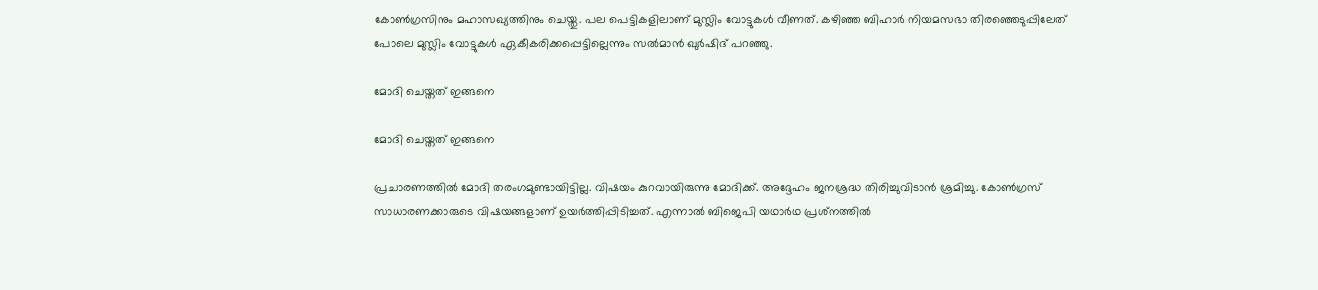കോണ്‍ഗ്രസിനും മഹാസഖ്യത്തിനും ചെയ്തു. പല പെട്ടികളിലാണ് മുസ്ലിം വോട്ടുകള്‍ വീണത്. കഴിഞ്ഞ ബിഹാര്‍ നിയമസഭാ തിരഞ്ഞെടുപ്പിലേത് പോലെ മുസ്ലിം വോട്ടുകള്‍ ഏകീകരിക്കപ്പെട്ടില്ലെന്നും സല്‍മാന്‍ ഖുര്‍ഷിദ് പറഞ്ഞു.

മോദി ചെയ്തത് ഇങ്ങനെ

മോദി ചെയ്തത് ഇങ്ങനെ

പ്രചാരണത്തില്‍ മോദി തരംഗമുണ്ടായിട്ടില്ല. വിഷയം കുറവായിരുന്നു മോദിക്ക്. അദ്ദേഹം ജനശ്രദ്ധ തിരിച്ചുവിടാന്‍ ശ്രമിച്ചു. കോണ്‍ഗ്രസ് സാധാരണക്കാരുടെ വിഷയങ്ങളാണ് ഉയര്‍ത്തിപ്പിടിച്ചത്. എന്നാല്‍ ബിജെപി യഥാര്‍ഥ പ്രശ്‌നത്തില്‍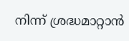നിന്ന് ശ്രദ്ധമാറ്റാന്‍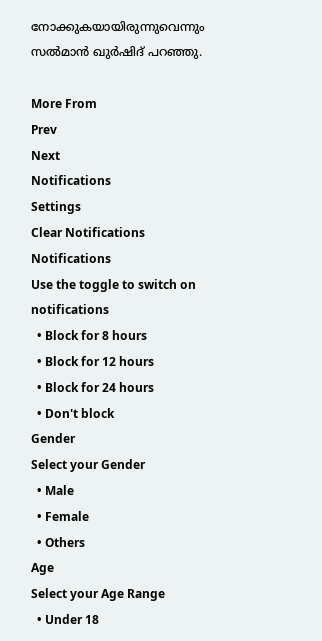നോക്കുകയായിരുന്നുവെന്നും സല്‍മാന്‍ ഖുര്‍ഷിദ് പറഞ്ഞു.

More From
Prev
Next
Notifications
Settings
Clear Notifications
Notifications
Use the toggle to switch on notifications
  • Block for 8 hours
  • Block for 12 hours
  • Block for 24 hours
  • Don't block
Gender
Select your Gender
  • Male
  • Female
  • Others
Age
Select your Age Range
  • Under 18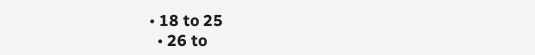• 18 to 25
  • 26 to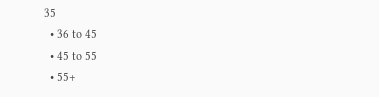35
  • 36 to 45
  • 45 to 55
  • 55+